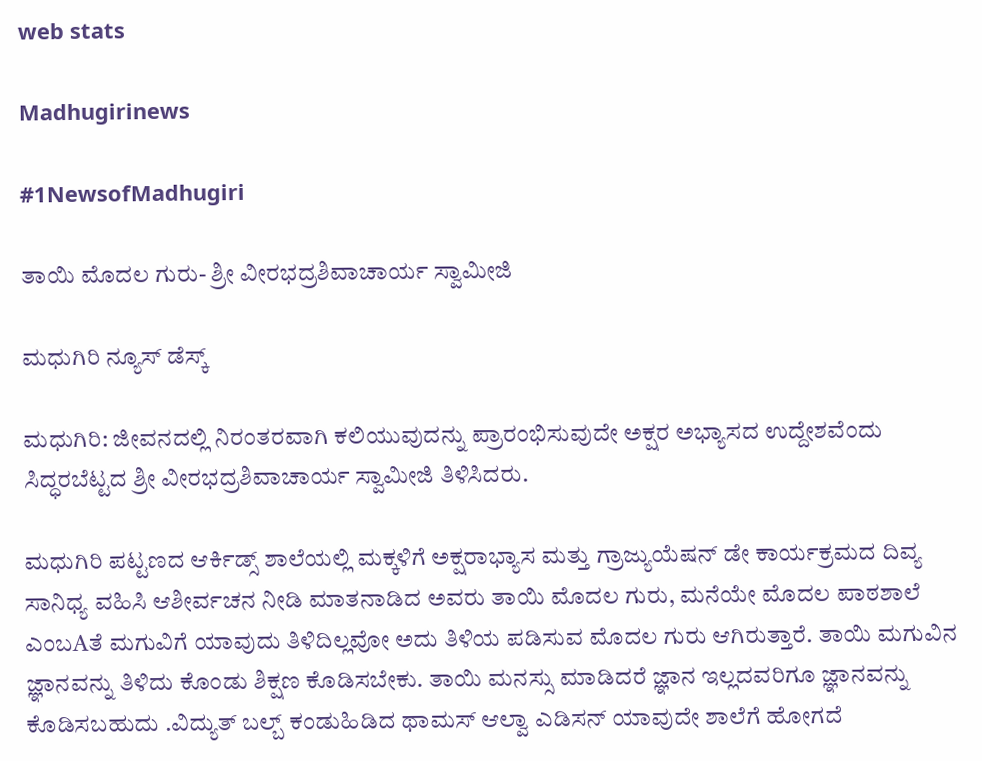web stats

Madhugirinews

#1NewsofMadhugiri

ತಾಯಿ ಮೊದಲ ಗುರು- ಶ್ರೀ ವೀರಭದ್ರಶಿವಾಚಾರ್ಯ ಸ್ವಾಮೀಜಿ

ಮಧುಗಿರಿ ನ್ಯೂಸ್ ಡೆಸ್ಕ್

ಮಧುಗಿರಿ: ಜೀವನದಲ್ಲಿ ನಿರಂತರವಾಗಿ ಕಲಿಯುವುದನ್ನು ಪ್ರಾರಂಭಿಸುವುದೇ ಅಕ್ಷರ ಅಭ್ಯಾಸದ ಉದ್ದೇಶವೆಂದು ಸಿದ್ಧರಬೆಟ್ಟದ ಶ್ರೀ ವೀರಭದ್ರಶಿವಾಚಾರ್ಯ ಸ್ವಾಮೀಜಿ ತಿಳಿಸಿದರು.

ಮಧುಗಿರಿ ಪಟ್ಟಣದ ಆರ್ಕಿಡ್ಸ್ ಶಾಲೆಯಲ್ಲಿ ಮಕ್ಕಳಿಗೆ ಅಕ್ಷರಾಭ್ಯಾಸ ಮತ್ತು ಗ್ರಾಜ್ಯುಯೆಷನ್ ಡೇ ಕಾರ್ಯಕ್ರಮದ ದಿವ್ಯ ಸಾನಿಧ್ಯ ವಹಿಸಿ ಆಶೀರ್ವಚನ ನೀಡಿ ಮಾತನಾಡಿದ ಅವರು ತಾಯಿ ಮೊದಲ ಗುರು, ಮನೆಯೇ ಮೊದಲ ಪಾಠಶಾಲೆ ಎಂಬAತೆ ಮಗುವಿಗೆ ಯಾವುದು ತಿಳಿದಿಲ್ಲವೋ ಅದು ತಿಳಿಯ ಪಡಿಸುವ ಮೊದಲ ಗುರು ಆಗಿರುತ್ತಾರೆ. ತಾಯಿ ಮಗುವಿನ ಜ್ಞಾನವನ್ನು ತಿಳಿದು ಕೊಂಡು ಶಿಕ್ಷಣ ಕೊಡಿಸಬೇಕು. ತಾಯಿ ಮನಸ್ಸು ಮಾಡಿದರೆ ಜ್ಞಾನ ಇಲ್ಲದವರಿಗೂ ಜ್ಞಾನವನ್ನು ಕೊಡಿಸಬಹುದು .ವಿದ್ಯುತ್ ಬಲ್ಬ್ ಕಂಡುಹಿಡಿದ ಥಾಮಸ್ ಆಲ್ವಾ ಎಡಿಸನ್ ಯಾವುದೇ ಶಾಲೆಗೆ ಹೋಗದೆ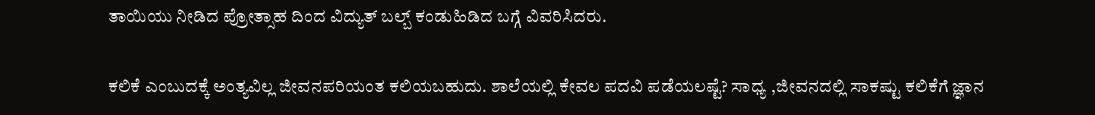ತಾಯಿಯು ನೀಡಿದ ಪ್ರೋತ್ಸಾಹ ದಿಂದ ವಿದ್ಯುತ್ ಬಲ್ಬ್ ಕಂಡುಹಿಡಿದ ಬಗ್ಗೆ ವಿವರಿಸಿದರು.

ಕಲಿಕೆ ಎಂಬುದಕ್ಕೆ ಅಂತ್ಯವಿಲ್ಲ ಜೀವನಪರಿಯಂತ ಕಲಿಯಬಹುದು. ಶಾಲೆಯಲ್ಲಿ ಕೇವಲ ಪದವಿ ಪಡೆಯಲಷ್ಟೆ? ಸಾಧ್ಯ ,ಜೀವನದಲ್ಲಿ ಸಾಕಷ್ಟು ಕಲಿಕೆಗೆ ಜ್ಞಾನ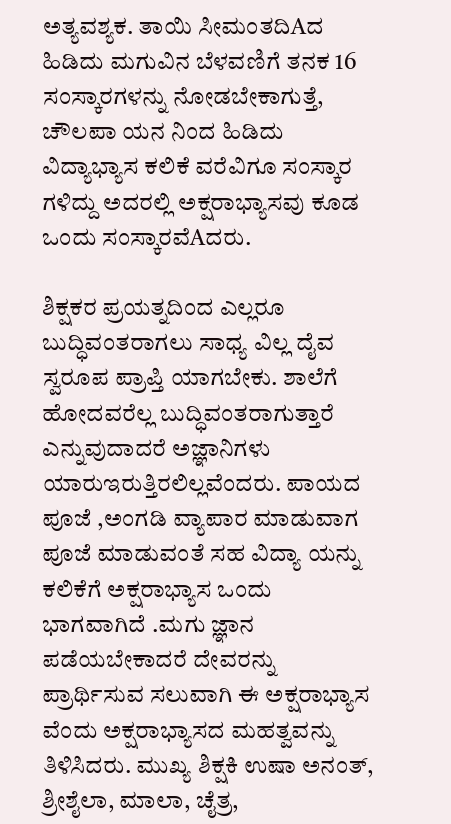ಅತ್ಯವಶ್ಯಕ. ತಾಯಿ ಸೀಮಂತದಿAದ ಹಿಡಿದು ಮಗುವಿನ ಬೆಳವಣಿಗೆ ತನಕ 16 ಸಂಸ್ಕಾರಗಳನ್ನು ನೋಡಬೇಕಾಗುತ್ತೆ, ಚೌಲಪಾ ಯನ ನಿಂದ ಹಿಡಿದು ವಿದ್ಯಾಭ್ಯಾಸ ಕಲಿಕೆ ವರೆವಿಗೂ ಸಂಸ್ಕಾರ ಗಳಿದ್ದು ಅದರಲ್ಲಿ ಅಕ್ಷರಾಭ್ಯಾಸವು ಕೂಡ ಒಂದು ಸಂಸ್ಕಾರವೆAದರು.

ಶಿಕ್ಷಕರ ಪ್ರಯತ್ನದಿಂದ ಎಲ್ಲರೂ ಬುದ್ಧಿವಂತರಾಗಲು ಸಾಧ್ಯ ವಿಲ್ಲ ದೈವ ಸ್ವರೂಪ ಪ್ರಾಪ್ತಿ ಯಾಗಬೇಕು. ಶಾಲೆಗೆ ಹೋದವರೆಲ್ಲ ಬುದ್ಧಿವಂತರಾಗುತ್ತಾರೆ ಎನ್ನುವುದಾದರೆ ಅಜ್ಞಾನಿಗಳು ಯಾರುಇರುತ್ತಿರಲಿಲ್ಲವೆಂದರು. ಪಾಯದ ಪೂಜೆ ,ಅಂಗಡಿ ವ್ಯಾಪಾರ ಮಾಡುವಾಗ ಪೂಜೆ ಮಾಡುವಂತೆ ಸಹ ವಿದ್ಯಾ ಯನ್ನು ಕಲಿಕೆಗೆ ಅಕ್ಷರಾಭ್ಯಾಸ ಒಂದು ಭಾಗವಾಗಿದೆ .ಮಗು ಜ್ಞಾನ ಪಡೆಯಬೇಕಾದರೆ ದೇವರನ್ನು ಪ್ರಾರ್ಥಿಸುವ ಸಲುವಾಗಿ ಈ ಅಕ್ಷರಾಭ್ಯಾಸ ವೆಂದು ಅಕ್ಷರಾಭ್ಯಾಸದ ಮಹತ್ವವನ್ನು ತಿಳಿಸಿದರು. ಮುಖ್ಯ ಶಿಕ್ಷಕಿ ಉಷಾ ಅನಂತ್, ಶ್ರೀಶೈಲಾ, ಮಾಲಾ, ಚೈತ್ರ,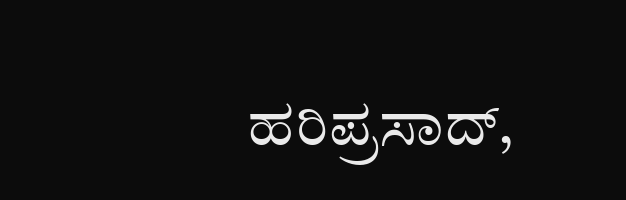ಹರಿಪ್ರಸಾದ್,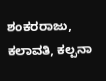ಶಂಕರರಾಜು, ಕಲಾವತಿ, ಕಲ್ಪನಾ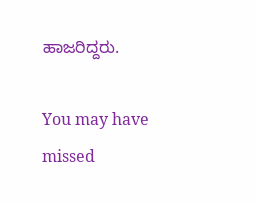ಹಾಜರಿದ್ದರು.

You may have missed